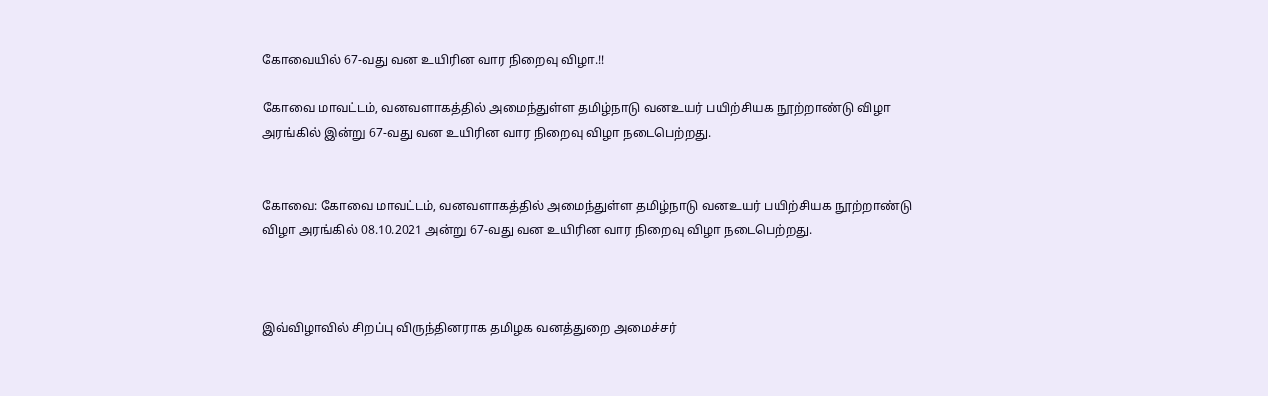கோவையில் 67-வது வன உயிரின வார நிறைவு விழா.!!

கோவை மாவட்டம்‌, வனவளாகத்தில்‌ அமைந்துள்ள தமிழ்நாடு வனஉயர்‌ பயிற்சியக நூற்றாண்டு விழா அரங்கில்‌ இன்று 67-வது வன உயிரின வார நிறைவு விழா நடைபெற்றது.


கோவை: கோவை மாவட்டம்‌, வனவளாகத்தில்‌ அமைந்துள்ள தமிழ்நாடு வனஉயர்‌ பயிற்சியக நூற்றாண்டு விழா அரங்கில்‌ 08.10.2021 அன்று 67-வது வன உயிரின வார நிறைவு விழா நடைபெற்றது.



இவ்விழாவில்‌ சிறப்பு விருந்தினராக தமிழக வனத்துறை அமைச்சர்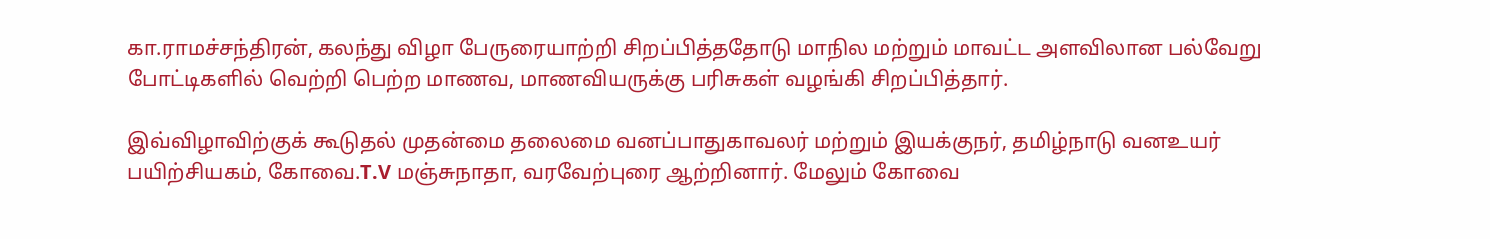கா.ராமச்சந்திரன்‌, கலந்து விழா பேருரையாற்றி சிறப்பித்ததோடு மாநில மற்றும்‌ மாவட்ட அளவிலான பல்வேறு போட்டிகளில்‌ வெற்றி பெற்ற மாணவ, மாணவியருக்கு பரிசுகள்‌ வழங்கி சிறப்பித்தார்‌.

இவ்விழாவிற்குக் கூடுதல்‌ முதன்மை தலைமை வனப்பாதுகாவலர் மற்றும்‌ இயக்குநர்‌, தமிழ்நாடு வனஉயர்‌ பயிற்சியகம்‌, கோவை.T.V மஞ்சுநாதா, வரவேற்புரை ஆற்றினார்‌. மேலும்‌ கோவை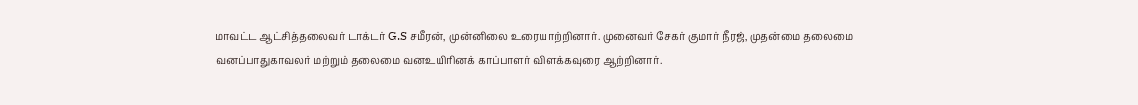மாவட்ட ஆட்சித்தலைவர்‌ டாக்டர்‌ G.S சமீரன்‌, முன்னிலை உரையாற்றினார்‌. முனைவர்‌ சேகர்‌ குமார்‌ நீரஜ்‌, முதன்மை தலைமை வனப்பாதுகாவலர் மற்றும்‌ தலைமை வனஉயிரினக்‌ காப்பாளர்‌ விளக்கவுரை ஆற்றினார்‌.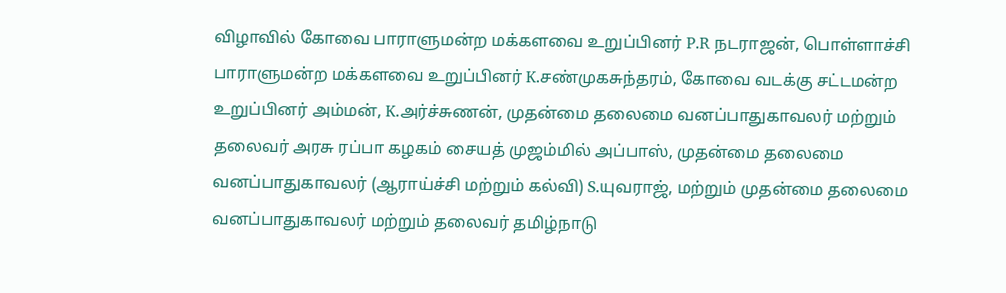விழாவில்‌ கோவை பாராளுமன்ற மக்களவை உறுப்பினர்‌ P.R நடராஜன்‌, பொள்ளாச்சி பாராளுமன்ற மக்களவை உறுப்பினர்‌ K.சண்முகசுந்தரம்‌, கோவை வடக்கு சட்டமன்ற உறுப்பினர்‌ அம்மன்‌, K.அர்ச்சுணன், முதன்மை தலைமை வனப்பாதுகாவலர் மற்றும்‌ தலைவர்‌ அரசு ரப்பா கழகம் சையத்‌ முஜம்மில்‌ அப்பாஸ்‌, முதன்மை தலைமை வனப்பாதுகாவலர் (ஆராய்ச்சி மற்றும்‌ கல்வி) S.யுவராஜ்‌, மற்றும்‌ முதன்மை தலைமை வனப்பாதுகாவலர் மற்றும்‌ தலைவர் தமிழ்நாடு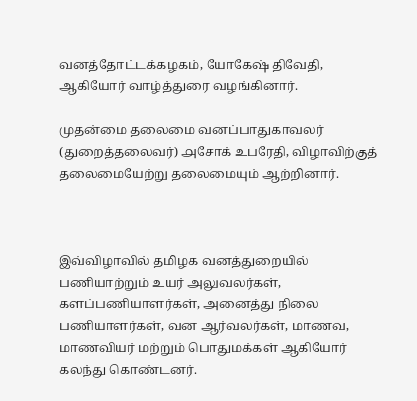வனத்தோட்டக்கழகம், யோகேஷ்‌ திவேதி, ஆகியோர்‌ வாழ்த்துரை வழங்கினார்‌.

முதன்மை தலைமை வனப்பாதுகாவலர்‌ (துறைத்தலைவர்‌) ௮சோக்‌ உபரேதி, விழாவிற்குத் தலைமையேற்று தலைமையும் ஆற்றினார்‌.



இவ்விழாவில்‌ தமிழக வனத்துறையில்‌ பணியாற்றும்‌ உயர்‌ அலுவலர்கள்‌, களப்பணியாளர்கள்‌, அனைத்து நிலை பணியாளர்கள்‌, வன ஆர்வலர்கள்‌, மாணவ, மாணவியர்‌ மற்றும்‌ பொதுமக்கள்‌ ஆகியோர்‌ கலந்து கொண்டனர்‌.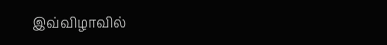இவ்விழாவில்‌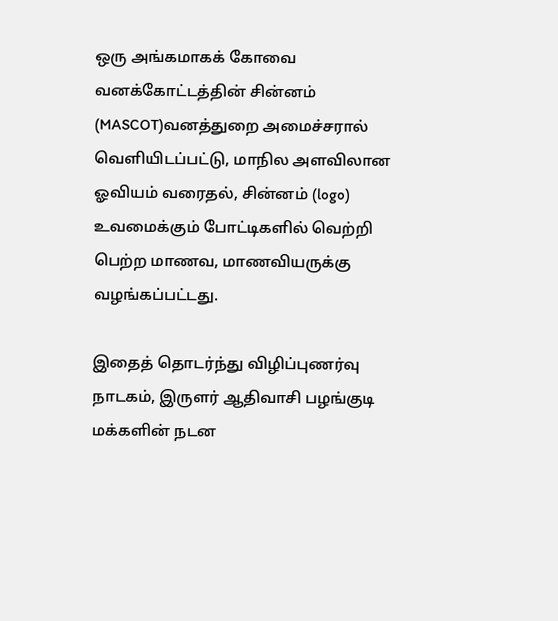ஒரு அங்கமாகக் கோவை வனக்கோட்டத்தின்‌ சின்னம்‌ (MASCOT)வனத்துறை அமைச்சரால்‌ வெளியிடப்பட்டு, மாநில அளவிலான ஓவியம்‌ வரைதல்‌, சின்னம்‌ (logo) உவமைக்கும்‌ போட்டிகளில்‌ வெற்றி பெற்ற மாணவ, மாணவியருக்கு வழங்கப்பட்டது.

இதைத் தொடர்ந்து விழிப்புணர்வு நாடகம்‌, இருளர் ஆதிவாசி பழங்குடி மக்களின்‌ நடன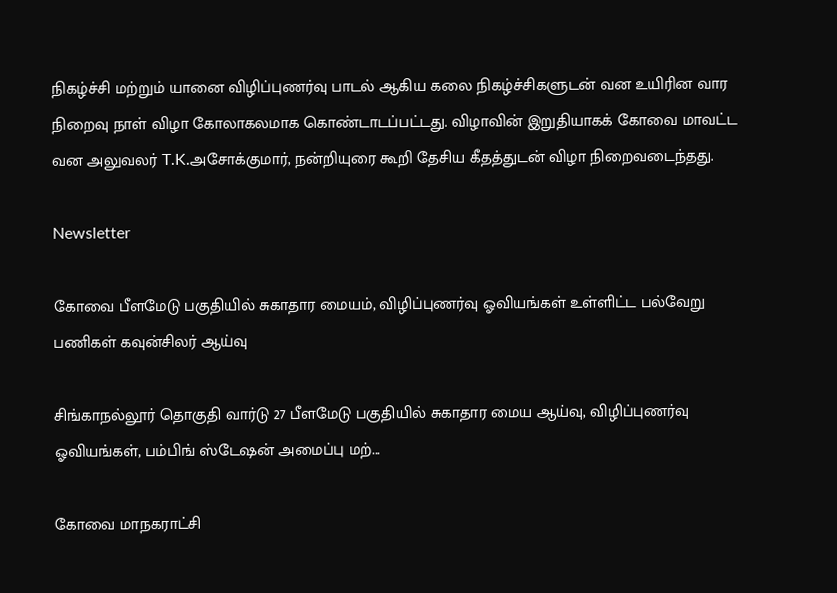நிகழ்ச்சி மற்றும்‌ யானை விழிப்புணர்வு பாடல்‌ ஆகிய கலை நிகழ்ச்சிகளுடன்‌ வன உயிரின வார நிறைவு நாள்‌ விழா கோலாகலமாக கொண்டாடப்பட்டது. விழாவின்‌ இறுதியாகக் கோவை மாவட்ட வன அலுவலர்‌ T.K.அசோக்குமார்‌, நன்றியுரை கூறி தேசிய கீதத்துடன்‌ விழா நிறைவடைந்தது.

Newsletter

கோவை பீளமேடு பகுதியில் சுகாதார மையம், விழிப்புணர்வு ஓவியங்கள் உள்ளிட்ட பல்வேறு பணிகள் கவுன்சிலர் ஆய்வு

சிங்காநல்லூர் தொகுதி வார்டு 27 பீளமேடு பகுதியில் சுகாதார மைய ஆய்வு, விழிப்புணர்வு ஓவியங்கள், பம்பிங் ஸ்டேஷன் அமைப்பு மற்...

கோவை மாநகராட்சி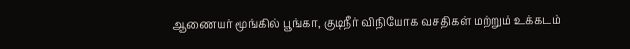ஆணையர் மூங்கில் பூங்கா, குடிநீர் விநியோக வசதிகள் மற்றும் உக்கடம்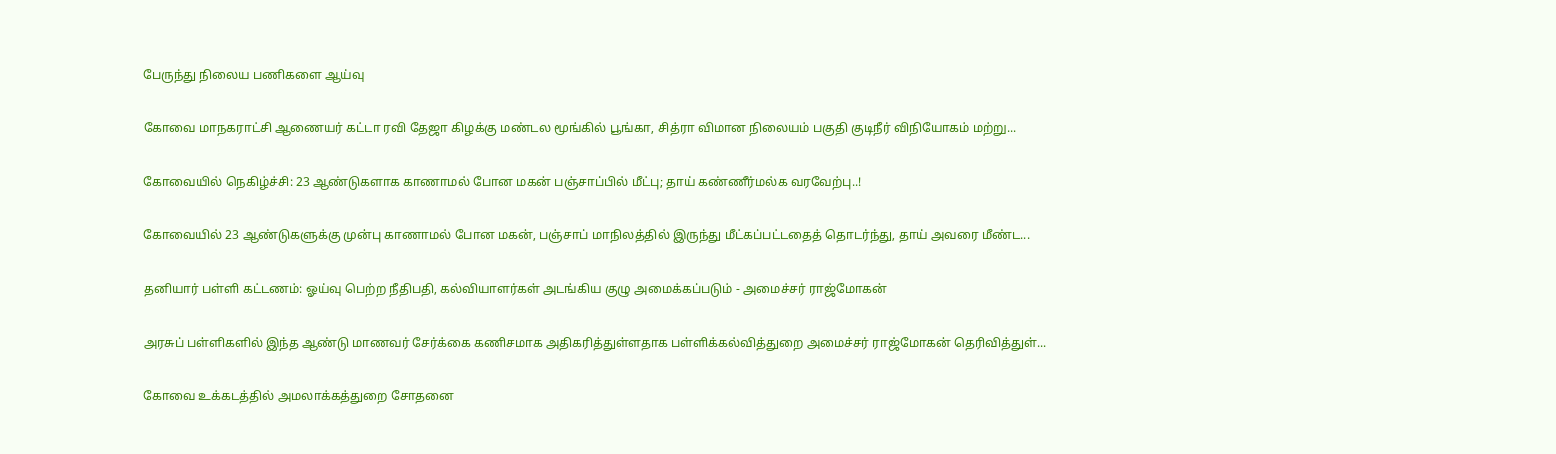பேருந்து நிலைய பணிகளை ஆய்வு

கோவை மாநகராட்சி ஆணையர் கட்டா ரவி தேஜா கிழக்கு மண்டல மூங்கில் பூங்கா, சித்ரா விமான நிலையம் பகுதி குடிநீர் விநியோகம் மற்று...

கோவையில் நெகிழ்ச்சி: 23 ஆண்டுகளாக காணாமல் போன மகன் பஞ்சாப்பில் மீட்பு; தாய் கண்ணீர்மல்க வரவேற்பு..!

கோவையில் 23 ஆண்டுகளுக்கு முன்பு காணாமல் போன மகன், பஞ்சாப் மாநிலத்தில் இருந்து மீட்கப்பட்டதைத் தொடர்ந்து, தாய் அவரை மீண்ட...

தனியார் பள்ளி கட்டணம்: ஓய்வு பெற்ற நீதிபதி, கல்வியாளர்கள் அடங்கிய குழு அமைக்கப்படும் - அமைச்சர் ராஜ்மோகன்

அரசுப் பள்ளிகளில் இந்த ஆண்டு மாணவர் சேர்க்கை கணிசமாக அதிகரித்துள்ளதாக பள்ளிக்கல்வித்துறை அமைச்சர் ராஜ்மோகன் தெரிவித்துள்...

கோவை உக்கடத்தில் அமலாக்கத்துறை சோதனை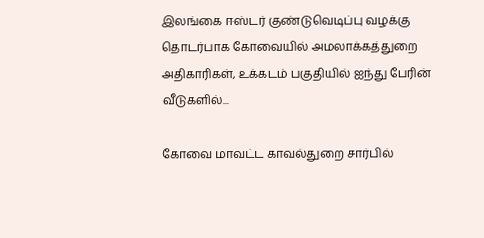இலங்கை ஈஸ்டர் குண்டுவெடிப்பு வழக்கு தொடர்பாக கோவையில் அமலாக்கத்துறை அதிகாரிகள், உக்கடம் பகுதியில் ஐந்து பேரின் வீடுகளில்...

கோவை மாவட்ட காவல்துறை சார்பில்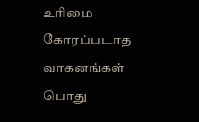உரிமை கோரப்படாத வாகனங்கள் பொது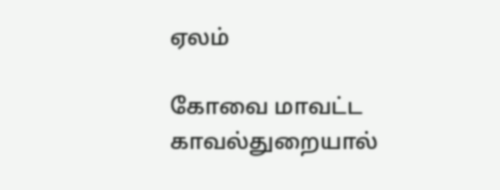ஏலம்

கோவை மாவட்ட காவல்துறையால்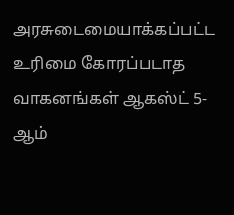அரசுடைமையாக்கப்பட்ட உரிமை கோரப்படாத வாகனங்கள் ஆகஸ்ட் 5-ஆம்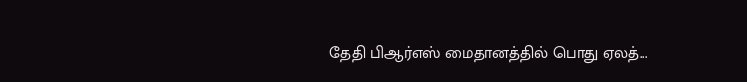தேதி பிஆர்எஸ் மைதானத்தில் பொது ஏலத்...